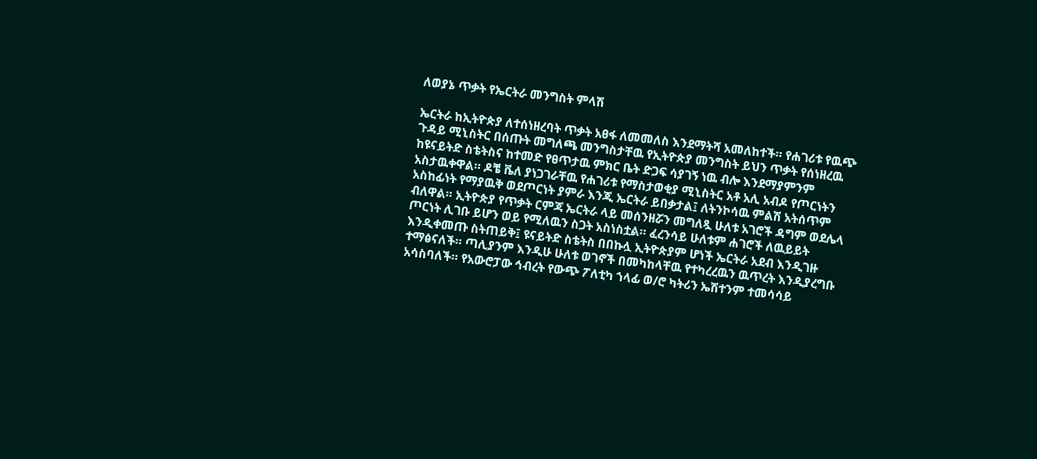ለወያኔ ጥቃት የኤርትራ መንግስት ምላሽ

ኤርትራ ከኢትዮጵያ ለተሰነዘረባት ጥቃት አፀፋ ለመመለስ እንደማትሻ አመለከተች። የሐገሪቱ የዉጭ ጉዳይ ሚኒስትር በሰጡት መግለጫ መንግስታቸዉ የኢትዮጵያ መንግስት ይህን ጥቃት የሰነዘረዉ ከዩናይትድ ስቴትስና ከተመድ የፀጥታዉ ምክር ቤት ድጋፍ ሳያገኝ ነዉ ብሎ እንደማያምንም አስታዉቀዋል። ዶቼ ቬለ ያነጋገራቸዉ የሐገሪቱ የማስታወቂያ ሚኒስትር አቶ አሊ አብዶ የጦርነትን አስከፊነት የማያዉቅ ወደጦርነት ያምራ እንጂ ኤርትራ ይበቃታል፤ ለትንኮሳዉ ምልሽ አትሰጥም ብለዋል። ኢትዮጵያ የጥቃት ርምጃ ኤርትራ ላይ መሰንዘሯን መግለጿ ሁለቱ አገሮች ዳግም ወደሌላ ጦርነት ሊገቡ ይሆን ወይ የሚለዉን ስጋት አስነስቷል። ፈረንሳይ ሁለቱም ሐገሮች ለዉይይት እንዲቀመጡ ስትጠይቅ፤ ዩናይትድ ስቴትስ በበኩሏ ኢትዮጵያም ሆነች ኤርትራ አደብ እንዲገዙ ተማፅናለች። ጣሊያንም እንዲሁ ሁለቱ ወገኖች በመካከላቸዉ የተካረረዉን ዉጥረት እንዲያረግቡ አሳስባለች። የአውሮፓው ኅብረት የውጭ ፖለቲካ ኀላፊ ወ/ሮ ካትሪን ኤሽተንም ተመሳሳይ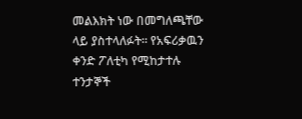መልእክት ነው በመግለጫቸው ላይ ያስተላለፉት። የአፍሪቃዉን ቀንድ ፖለቲካ የሚከታተሉ ተንታኞች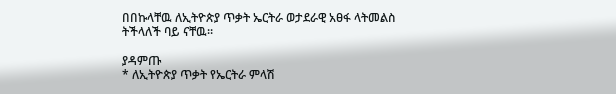በበኩላቸዉ ለኢትዮጵያ ጥቃት ኤርትራ ወታደራዊ አፀፋ ላትመልስ ትችላለች ባይ ናቸዉ።

ያዳምጡ
* ለኢትዮጵያ ጥቃት የኤርትራ ምላሽ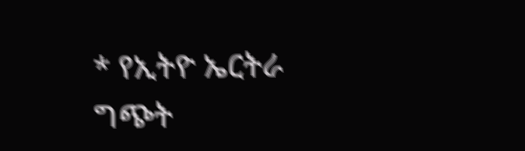* የኢትዮ ኤርትራ ግጭት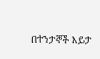በተንታኞች እይታ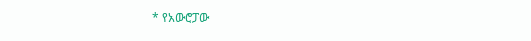* የአውሮፓው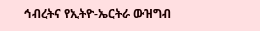ኅብረትና የኢትዮ-ኤርትራ ውዝግብ